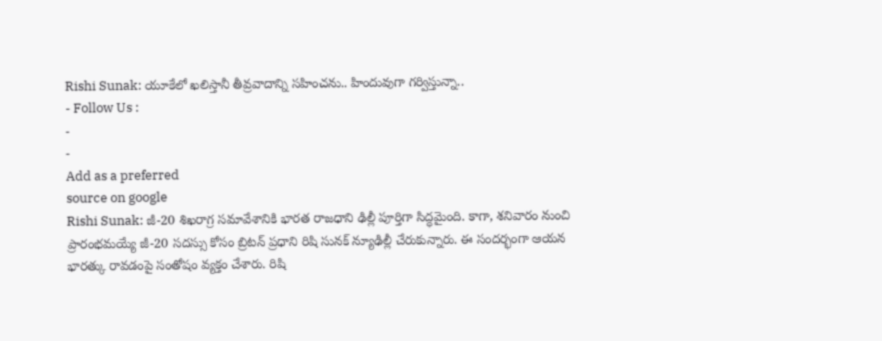Rishi Sunak: యూకేలో ఖలిస్తానీ తీవ్రవాదాన్ని సహించను.. హిందువుగా గర్విస్తున్నా..
- Follow Us :
-
-
Add as a preferred
source on google
Rishi Sunak: జీ-20 శిఖరాగ్ర సమావేశానికి భారత రాజధాని ఢిల్లీ పూర్తిగా సిద్ధమైంది. కాగా, శనివారం నుంచి ప్రారంభమయ్యే జీ-20 సదస్సు కోసం బ్రిటన్ ప్రధాని రిషి సునక్ న్యూఢిల్లీ చేరుకున్నారు. ఈ సందర్భంగా ఆయన భారత్కు రావడంపై సంతోషం వ్యక్తం చేశారు. రిషి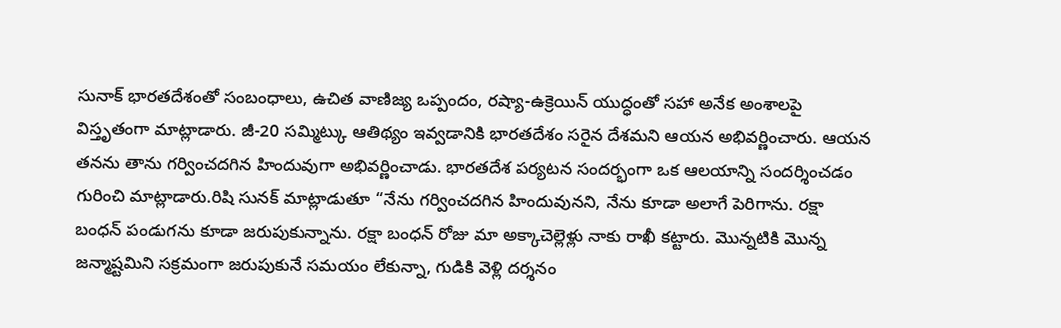సునాక్ భారతదేశంతో సంబంధాలు, ఉచిత వాణిజ్య ఒప్పందం, రష్యా-ఉక్రెయిన్ యుద్ధంతో సహా అనేక అంశాలపై విస్తృతంగా మాట్లాడారు. జీ-20 సమ్మిట్కు ఆతిథ్యం ఇవ్వడానికి భారతదేశం సరైన దేశమని ఆయన అభివర్ణించారు. ఆయన తనను తాను గర్వించదగిన హిందువుగా అభివర్ణించాడు. భారతదేశ పర్యటన సందర్భంగా ఒక ఆలయాన్ని సందర్శించడం గురించి మాట్లాడారు.రిషి సునక్ మాట్లాడుతూ “నేను గర్వించదగిన హిందువునని, నేను కూడా అలాగే పెరిగాను. రక్షా బంధన్ పండుగను కూడా జరుపుకున్నాను. రక్షా బంధన్ రోజు మా అక్కాచెల్లెళ్లు నాకు రాఖీ కట్టారు. మొన్నటికి మొన్న జన్మాష్టమిని సక్రమంగా జరుపుకునే సమయం లేకున్నా, గుడికి వెళ్లి దర్శనం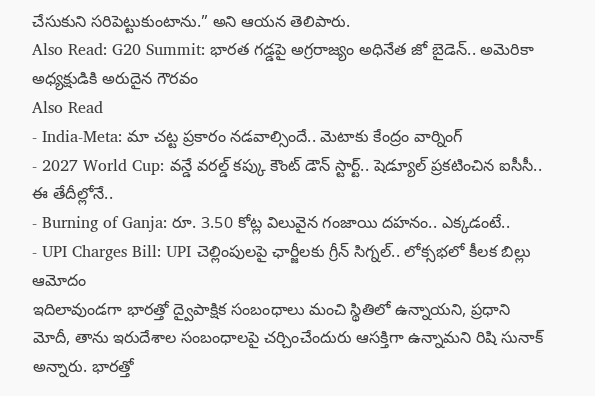చేసుకుని సరిపెట్టుకుంటాను.” అని ఆయన తెలిపారు.
Also Read: G20 Summit: భారత గడ్డపై అగ్రరాజ్యం అధినేత జో బైడెన్.. అమెరికా అధ్యక్షుడికి అరుదైన గౌరవం
Also Read
- India-Meta: మా చట్ట ప్రకారం నడవాల్సిందే.. మెటాకు కేంద్రం వార్నింగ్
- 2027 World Cup: వన్డే వరల్డ్ కప్కు కౌంట్ డౌన్ స్టార్ట్.. షెడ్యూల్ ప్రకటించిన ఐసీసీ.. ఈ తేదీల్లోనే..
- Burning of Ganja: రూ. 3.50 కోట్ల విలువైన గంజాయి దహనం.. ఎక్కడంటే..
- UPI Charges Bill: UPI చెల్లింపులపై ఛార్జీలకు గ్రీన్ సిగ్నల్.. లోక్సభలో కీలక బిల్లు ఆమోదం
ఇదిలావుండగా భారత్తో ద్వైపాక్షిక సంబంధాలు మంచి స్థితిలో ఉన్నాయని, ప్రధాని మోదీ, తాను ఇరుదేశాల సంబంధాలపై చర్చించేందురు ఆసక్తిగా ఉన్నామని రిషి సునాక్ అన్నారు. భారత్తో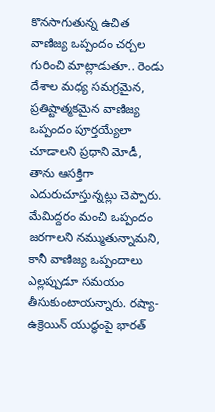కొనసాగుతున్న ఉచిత వాణిజ్య ఒప్పందం చర్చల గురించి మాట్లాడుతూ.. రెండు దేశాల మధ్య సమగ్రమైన, ప్రతిష్టాత్మకమైన వాణిజ్య ఒప్పందం పూర్తయ్యేలా చూడాలని ప్రధాని మోడీ, తాను ఆసక్తిగా ఎదురుచూస్తున్నట్లు చెప్పారు. మేమిద్దరం మంచి ఒప్పందం జరగాలని నమ్ముతున్నామని, కానీ వాణిజ్య ఒప్పందాలు ఎల్లప్పుడూ సమయం తీసుకుంటాయన్నారు. రష్యా-ఉక్రెయిన్ యుద్ధంపై భారత్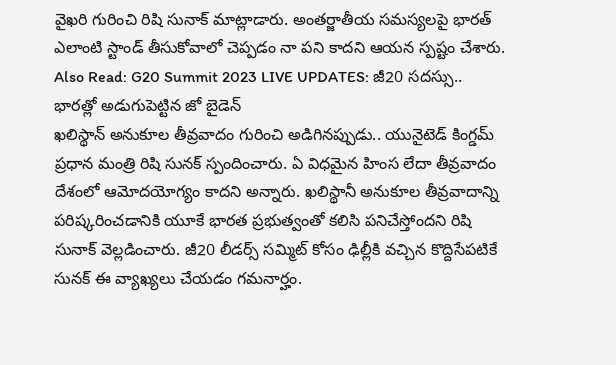వైఖరి గురించి రిషి సునాక్ మాట్లాడారు. అంతర్జాతీయ సమస్యలపై భారత్ ఎలాంటి స్టాండ్ తీసుకోవాలో చెప్పడం నా పని కాదని ఆయన స్పష్టం చేశారు.
Also Read: G20 Summit 2023 LIVE UPDATES: జీ20 సదస్సు.. భారత్లో అడుగుపెట్టిన జో బైడెన్
ఖలిస్థాన్ అనుకూల తీవ్రవాదం గురించి అడిగినప్పుడు.. యునైటెడ్ కింగ్డమ్ ప్రధాన మంత్రి రిషి సునక్ స్పందించారు. ఏ విధమైన హింస లేదా తీవ్రవాదం దేశంలో ఆమోదయోగ్యం కాదని అన్నారు. ఖలిస్థానీ అనుకూల తీవ్రవాదాన్ని పరిష్కరించడానికి యూకే భారత ప్రభుత్వంతో కలిసి పనిచేస్తోందని రిషి సునాక్ వెల్లడించారు. జీ20 లీడర్స్ సమ్మిట్ కోసం ఢిల్లీకి వచ్చిన కొద్దిసేపటికే సునక్ ఈ వ్యాఖ్యలు చేయడం గమనార్హం.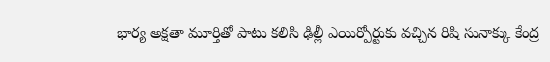భార్య అక్షతా మూర్తితో పాటు కలిసి ఢిల్లీ ఎయిర్పోర్టుకు వచ్చిన రిషి సునాక్కు కేంద్ర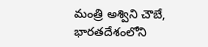మంత్రి అశ్విని చౌబే, భారతదేశంలోని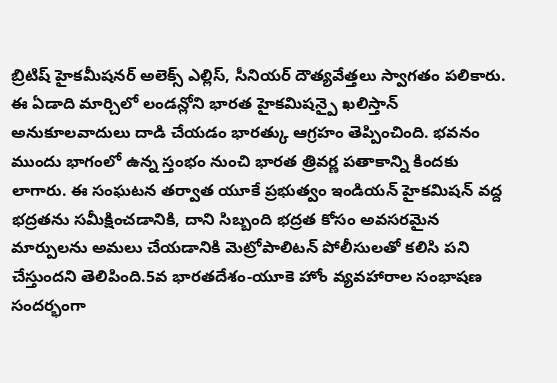బ్రిటిష్ హైకమీషనర్ అలెక్స్ ఎల్లిస్, సీనియర్ దౌత్యవేత్తలు స్వాగతం పలికారు. ఈ ఏడాది మార్చిలో లండన్లోని భారత హైకమిషన్పై ఖలిస్తాన్ అనుకూలవాదులు దాడి చేయడం భారత్కు ఆగ్రహం తెప్పించింది. భవనం ముందు భాగంలో ఉన్న స్తంభం నుంచి భారత త్రివర్ణ పతాకాన్ని కిందకు లాగారు. ఈ సంఘటన తర్వాత యూకే ప్రభుత్వం ఇండియన్ హైకమిషన్ వద్ద భద్రతను సమీక్షించడానికి, దాని సిబ్బంది భద్రత కోసం అవసరమైన మార్పులను అమలు చేయడానికి మెట్రోపాలిటన్ పోలీసులతో కలిసి పని చేస్తుందని తెలిపింది.5వ భారతదేశం-యూకె హోం వ్యవహారాల సంభాషణ సందర్భంగా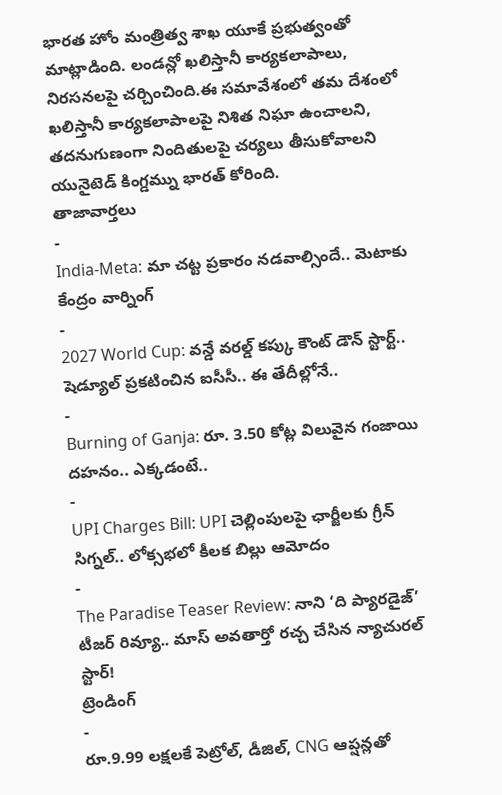భారత హోం మంత్రిత్వ శాఖ యూకే ప్రభుత్వంతో మాట్లాడింది. లండన్లో ఖలిస్తానీ కార్యకలాపాలు, నిరసనలపై చర్చించింది.ఈ సమావేశంలో తమ దేశంలో ఖలిస్తానీ కార్యకలాపాలపై నిశిత నిఘా ఉంచాలని, తదనుగుణంగా నిందితులపై చర్యలు తీసుకోవాలని యునైటెడ్ కింగ్డమ్ను భారత్ కోరింది.
తాజావార్తలు
-
India-Meta: మా చట్ట ప్రకారం నడవాల్సిందే.. మెటాకు కేంద్రం వార్నింగ్
-
2027 World Cup: వన్డే వరల్డ్ కప్కు కౌంట్ డౌన్ స్టార్ట్.. షెడ్యూల్ ప్రకటించిన ఐసీసీ.. ఈ తేదీల్లోనే..
-
Burning of Ganja: రూ. 3.50 కోట్ల విలువైన గంజాయి దహనం.. ఎక్కడంటే..
-
UPI Charges Bill: UPI చెల్లింపులపై ఛార్జీలకు గ్రీన్ సిగ్నల్.. లోక్సభలో కీలక బిల్లు ఆమోదం
-
The Paradise Teaser Review: నాని ‘ది ప్యారడైజ్’ టీజర్ రివ్యూ.. మాస్ అవతార్తో రచ్చ చేసిన న్యాచురల్ స్టార్!
ట్రెండింగ్
-
రూ.9.99 లక్షలకే పెట్రోల్, డీజిల్, CNG ఆప్షన్లతో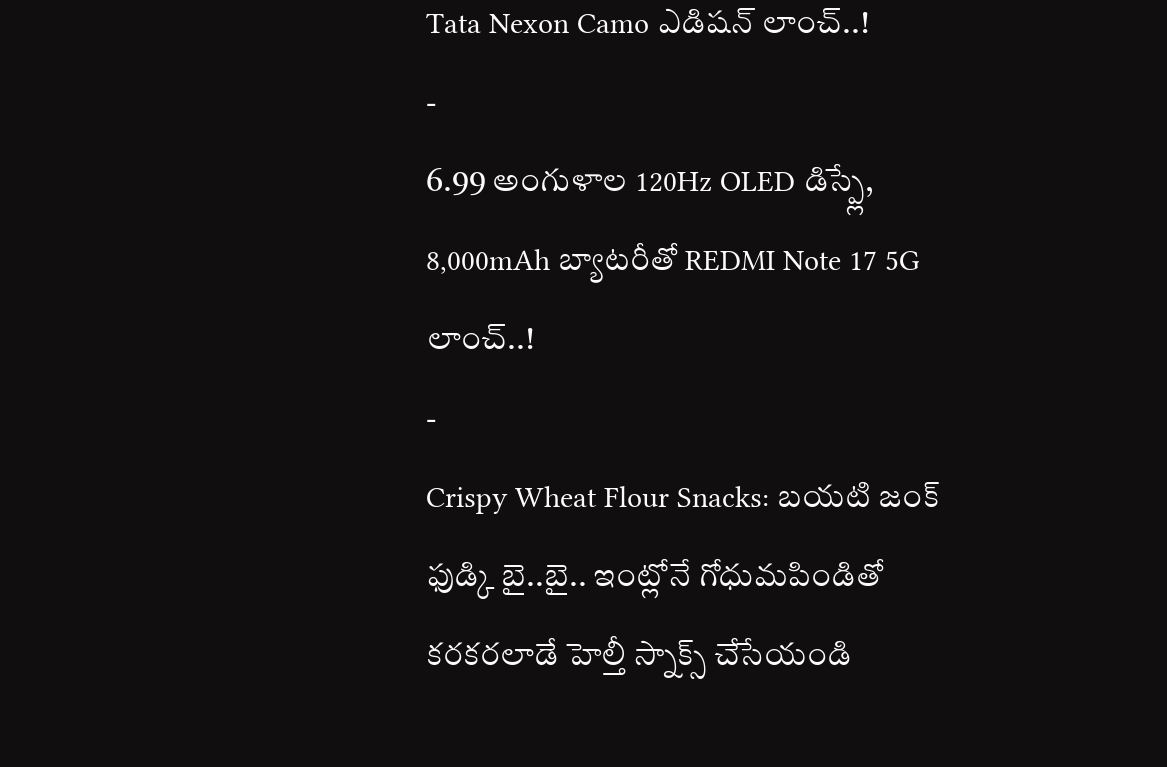Tata Nexon Camo ఎడిషన్ లాంచ్..!
-
6.99 అంగుళాల 120Hz OLED డిస్ప్లే, 8,000mAh బ్యాటరీతో REDMI Note 17 5G లాంచ్..!
-
Crispy Wheat Flour Snacks: బయటి జంక్ ఫుడ్కి బై..బై.. ఇంట్లోనే గోధుమపిండితో కరకరలాడే హెల్తీ స్నాక్స్ చేసేయండి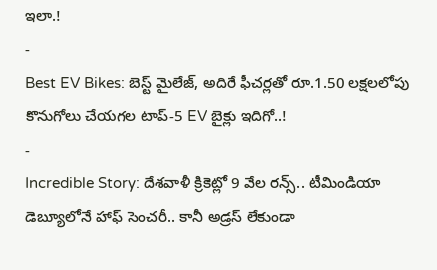ఇలా.!
-
Best EV Bikes: బెస్ట్ మైలేజ్, అదిరే ఫీచర్లతో రూ.1.50 లక్షలలోపు కొనుగోలు చేయగల టాప్-5 EV బైక్లు ఇదిగో..!
-
Incredible Story: దేశవాళీ క్రికెట్లో 9 వేల రన్స్.. టీమిండియా డెబ్యూలోనే హాఫ్ సెంచరీ.. కానీ అడ్రస్ లేకుండా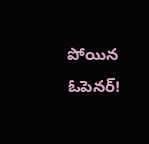పోయిన ఓపెనర్!